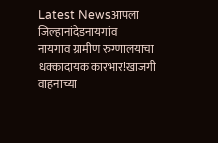Latest Newsआपला जिल्हानांदेडनायगांव
नायगाव ग्रामीण रुग्णालयाचा धक्कादायक कारभार!खाजगी वाहनाच्या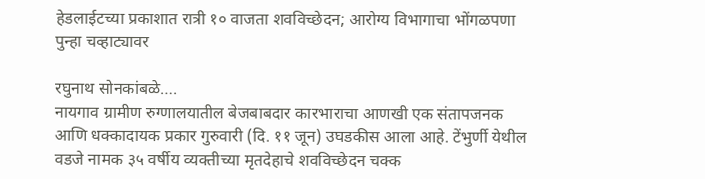हेडलाईटच्या प्रकाशात रात्री १० वाजता शवविच्छेदन; आरोग्य विभागाचा भोंगळपणा पुन्हा चव्हाट्यावर

रघुनाथ सोनकांबळे….
नायगाव ग्रामीण रुग्णालयातील बेजबाबदार कारभाराचा आणखी एक संतापजनक आणि धक्कादायक प्रकार गुरुवारी (दि. ११ जून) उघडकीस आला आहे. टेंभुर्णी येथील वडजे नामक ३५ वर्षीय व्यक्तीच्या मृतदेहाचे शवविच्छेदन चक्क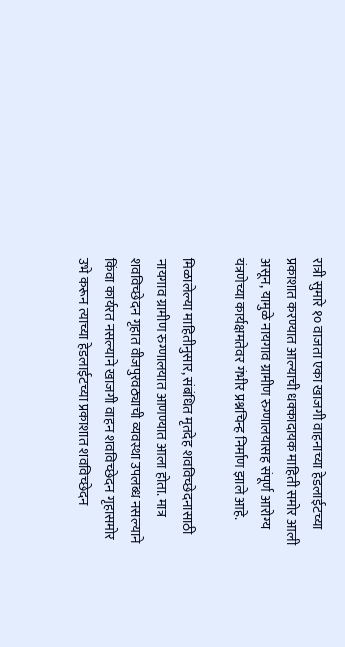रात्री सुमारे १० वाजता एका खाजगी वाहनाच्या हेडलाईटच्या प्रकाशात करण्यात आल्याची धक्कादायक माहिती समोर आली असून, यामुळे नायगाव ग्रामीण रुग्णालयासह संपूर्ण आरोग्य यंत्रणेच्या कार्यक्षमतेवर गंभीर प्रश्नचिन्ह निर्माण झाले आहे.

मिळालेल्या माहितीनुसार, संबंधित मृतदेह शवविच्छेदनासाठी नायगाव ग्रामीण रुग्णालयात आणण्यात आला होता. मात्र शवविच्छेदन गृहात वीजपुरवठ्याची व्यवस्था उपलब्ध नसल्याने किंवा कार्यरत नसल्याने खाजगी वाहन शवविच्छेदन गृहासमोर उभे करून त्याच्या हेडलाईटच्या प्रकाशात शवविच्छेदन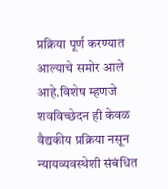प्रक्रिया पूर्ण करण्यात आल्याचे समोर आले आहे.विशेष म्हणजे शवविच्छेदन ही केवळ वैद्यकीय प्रक्रिया नसून न्यायव्यवस्थेशी संबंधित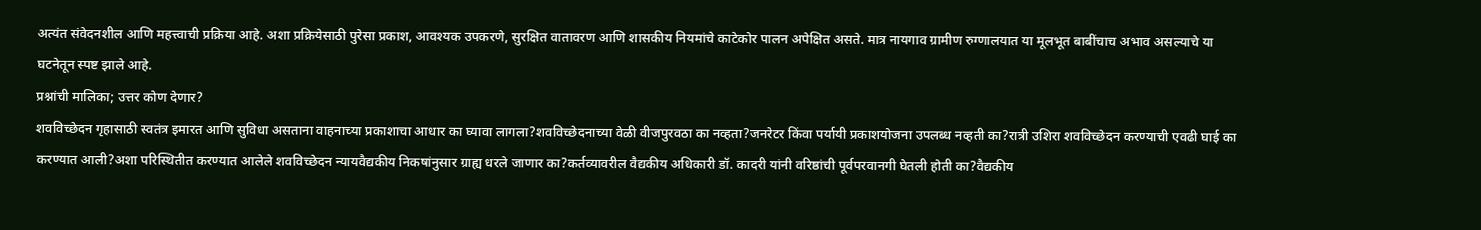अत्यंत संवेदनशील आणि महत्त्वाची प्रक्रिया आहे. अशा प्रक्रियेसाठी पुरेसा प्रकाश, आवश्यक उपकरणे, सुरक्षित वातावरण आणि शासकीय नियमांचे काटेकोर पालन अपेक्षित असते. मात्र नायगाव ग्रामीण रुग्णालयात या मूलभूत बाबींचाच अभाव असल्याचे या घटनेतून स्पष्ट झाले आहे.
प्रश्नांची मालिका; उत्तर कोण देणार?
शवविच्छेदन गृहासाठी स्वतंत्र इमारत आणि सुविधा असताना वाहनाच्या प्रकाशाचा आधार का घ्यावा लागला?शवविच्छेदनाच्या वेळी वीजपुरवठा का नव्हता?जनरेटर किंवा पर्यायी प्रकाशयोजना उपलब्ध नव्हती का?रात्री उशिरा शवविच्छेदन करण्याची एवढी घाई का करण्यात आली?अशा परिस्थितीत करण्यात आलेले शवविच्छेदन न्यायवैद्यकीय निकषांनुसार ग्राह्य धरले जाणार का?कर्तव्यावरील वैद्यकीय अधिकारी डॉ. कादरी यांनी वरिष्ठांची पूर्वपरवानगी घेतली होती का?वैद्यकीय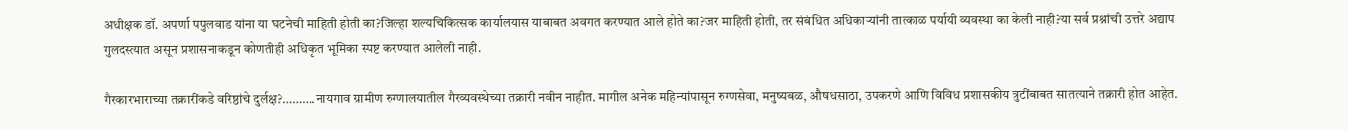अधीक्षक डॉ. अपर्णा पपुलवाड यांना या घटनेची माहिती होती का?जिल्हा शल्यचिकित्सक कार्यालयास याबाबत अवगत करण्यात आले होते का?जर माहिती होती, तर संबंधित अधिकाऱ्यांनी तात्काळ पर्यायी व्यवस्था का केली नाही?या सर्व प्रश्नांची उत्तरे अद्याप गुलदस्त्यात असून प्रशासनाकडून कोणतीही अधिकृत भूमिका स्पष्ट करण्यात आलेली नाही.

गैरकारभाराच्या तक्रारींकडे वरिष्ठांचे दुर्लक्ष?……….नायगाव ग्रामीण रुग्णालयातील गैरव्यवस्थेच्या तक्रारी नवीन नाहीत. मागील अनेक महिन्यांपासून रुग्णसेवा, मनुष्यबळ, औषधसाठा, उपकरणे आणि विविध प्रशासकीय त्रुटींबाबत सातत्याने तक्रारी होत आहेत.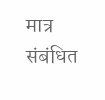मात्र संबंधित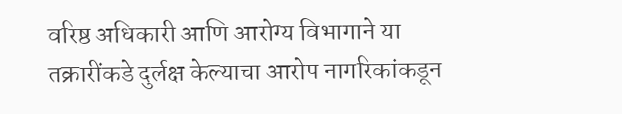वरिष्ठ अधिकारी आणि आरोग्य विभागाने या तक्रारींकडे दुर्लक्ष केल्याचा आरोप नागरिकांकडून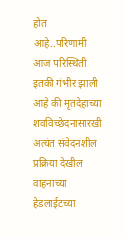होत आहे..परिणामी आज परिस्थिती इतकी गंभीर झाली आहे की मृतदेहाच्या शवविच्छेदनासारखी अत्यंत संवेदनशील प्रक्रिया देखील वाहनाच्या हेडलाईटच्या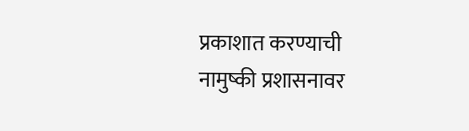प्रकाशात करण्याची नामुष्की प्रशासनावर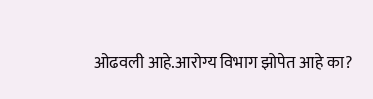ओढवली आहे.आरोग्य विभाग झोपेत आहे का?